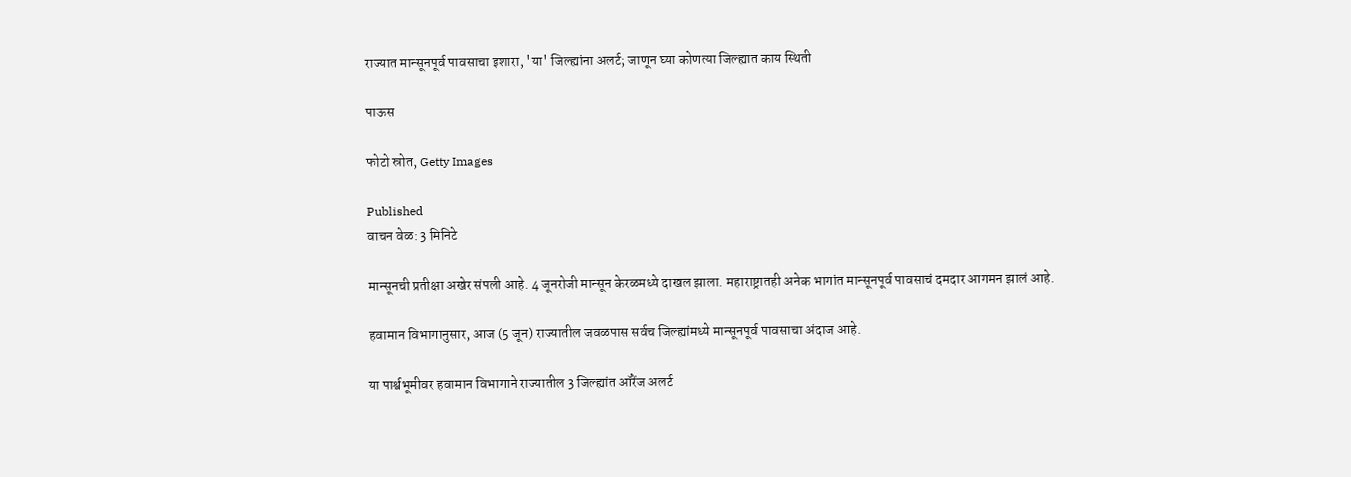राज्यात मान्सूनपूर्व पावसाचा इशारा, 'या' जिल्ह्यांना अलर्ट; जाणून घ्या कोणत्या जिल्ह्यात काय स्थिती

पाऊस

फोटो स्रोत, Getty Images

Published
वाचन वेळ: 3 मिनिटे

मान्सूनची प्रतीक्षा अखेर संपली आहे. 4 जूनरोजी मान्सून केरळमध्ये दाखल झाला. महाराष्ट्रातही अनेक भागांत मान्सूनपूर्व पावसाचं दमदार आगमन झालं आहे.

हवामान विभागानुसार, आज (5 जून) राज्यातील जवळपास सर्वच जिल्ह्यांमध्ये मान्सूनपूर्व पावसाचा अंदाज आहे.

या पार्श्वभूमीवर हवामान विभागाने राज्यातील 3 जिल्ह्यांत ऑरेंज अलर्ट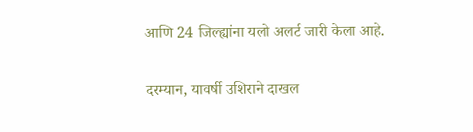आणि 24 जिल्ह्यांना यलो अलर्ट जारी केला आहे.

दरम्यान, यावर्षी उशिराने दाखल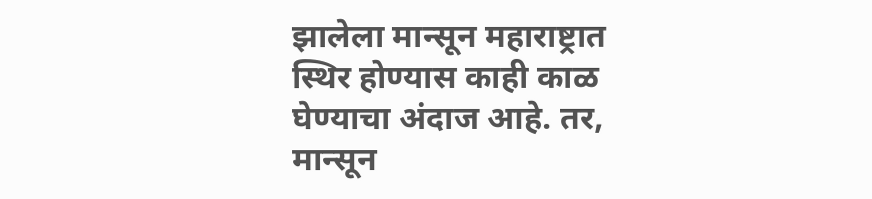झालेला मान्सून महाराष्ट्रात स्थिर होण्यास काही काळ घेण्याचा अंदाज आहे. तर, मान्सून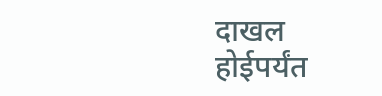दाखल होईपर्यंत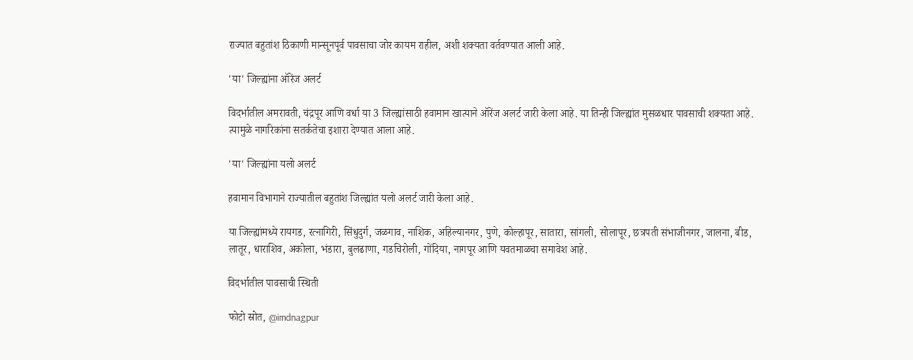राज्यात बहुतांश ठिकाणी मान्सूनपूर्व पावसाचा जोर कायम राहील, अशी शक्यता वर्तवण्यात आली आहे.

'या' जिल्ह्यांना ऑरेंज अलर्ट

विदर्भातील अमरावती, चंद्रपूर आणि वर्धा या 3 जिल्ह्यांसाठी हवामान खात्याने ऑरेंज अलर्ट जारी केला आहे. या तिन्ही जिल्ह्यांत मुसळधार पावसाची शक्यता आहे. त्यामुळे नागरिकांना सतर्कतेचा इशारा देण्यात आला आहे.

'या' जिल्ह्यांना यलो अलर्ट

हवामान विभागाने राज्यातील बहुतांश जिल्ह्यांत यलो अलर्ट जारी केला आहे.

या जिल्ह्यांमध्ये रायगड, रत्नागिरी, सिंधुदुर्ग, जळगाव, नाशिक, अहिल्यानगर, पुणे, कोल्हापूर, सातारा, सांगली, सोलापूर, छत्रपती संभाजीनगर, जालना, बीड, लातूर, धाराशिव, अकोला, भंडारा, बुलढाणा, गडचिरोली, गोंदिया, नागपूर आणि यवतमाळचा समावेश आहे.

विदर्भातील पावसाची स्थिती

फोटो स्रोत, @imdnagpur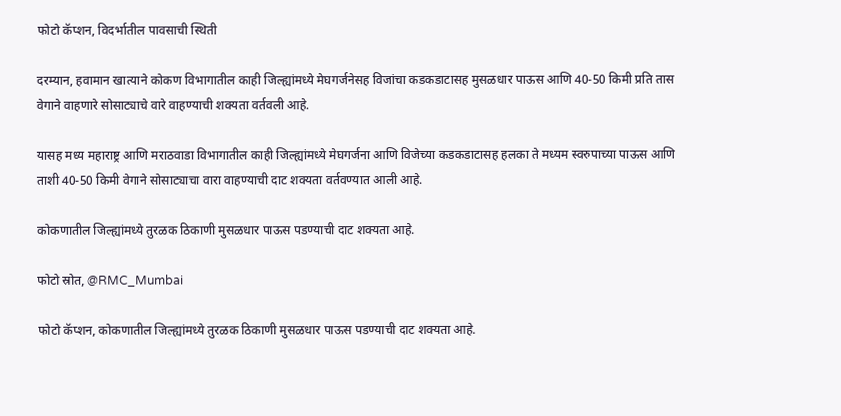फोटो कॅप्शन, विदर्भातील पावसाची स्थिती

दरम्यान, हवामान खात्याने कोकण विभागातील काही जिल्ह्यांमध्ये मेघगर्जनेसह विजांचा कडकडाटासह मुसळधार पाऊस आणि 40-50 किमी प्रति तास वेगाने वाहणारे सोसाट्याचे वारे वाहण्याची शक्यता वर्तवली आहे.

यासह मध्य महाराष्ट्र आणि मराठवाडा विभागातील काही जिल्ह्यांमध्ये मेघगर्जना आणि विजेच्या कडकडाटासह हलका ते मध्यम स्वरुपाच्या पाऊस आणि ताशी 40-50 किमी वेगाने सोसाट्याचा वारा वाहण्याची दाट शक्यता वर्तवण्यात आली आहे.

कोकणातील जिल्ह्यांमध्ये तुरळक ठिकाणी मुसळधार पाऊस पडण्याची दाट शक्यता आहे.

फोटो स्रोत, @RMC_Mumbai

फोटो कॅप्शन, कोकणातील जिल्ह्यांमध्ये तुरळक ठिकाणी मुसळधार पाऊस पडण्याची दाट शक्यता आहे.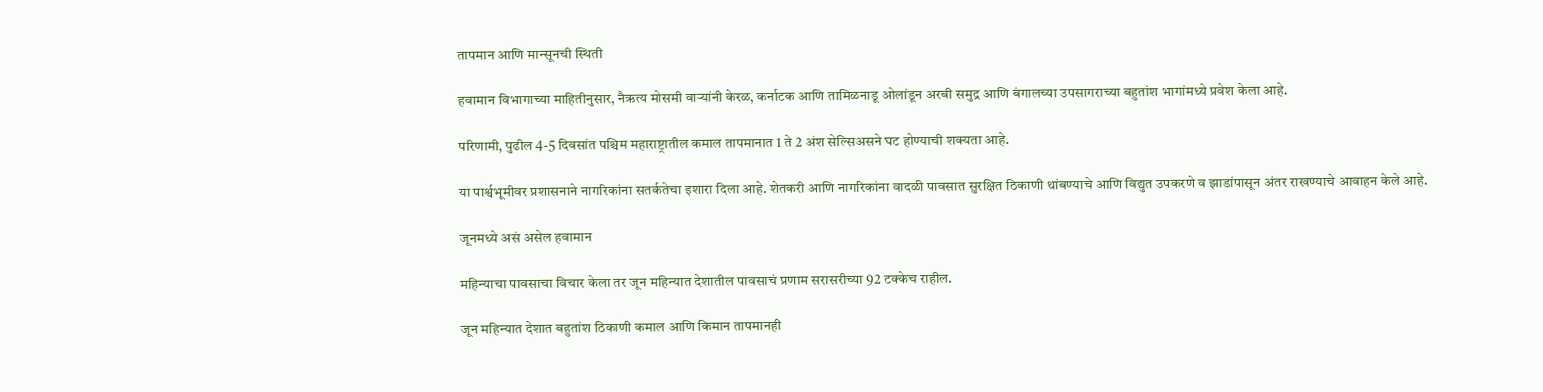तापमान आणि मान्सूनची स्थिती

हवामान विभागाच्या माहितीनुसार, नैऋत्य मोसमी वाऱ्यांनी केरळ, कर्नाटक आणि तामिळनाडू ओलांडून अरबी समुद्र आणि बंगालच्या उपसागराच्या बहुतांश भागांमध्ये प्रवेश केला आहे.

परिणामी, पुढील 4-5 दिवसांत पश्चिम महाराष्ट्रातील कमाल तापमानात 1 ते 2 अंश सेल्सिअसने घट होण्याची शक्यता आहे.

या पार्श्वभूमीवर प्रशासनाने नागरिकांना सतर्कतेचा इशारा दिला आहे. शेतकरी आणि नागरिकांना वादळी पावसात सुरक्षित ठिकाणी थांबण्याचे आणि विद्युत उपकरणे व झाडांपासून अंतर राखण्याचे आवाहन केले आहे.

जूनमध्ये असं असेल हवामान

महिन्याचा पावसाचा विचार केला तर जून महिन्यात देशातील पावसाचं प्रणाम सरासरीच्या 92 टक्केच राहील.

जून महिन्यात देशात बहुतांश ठिकाणी कमाल आणि किमान तापमानही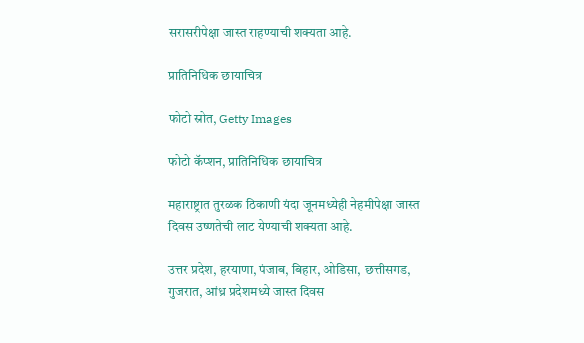सरासरीपेक्षा जास्त राहण्याची शक्यता आहे.

प्रातिनिधिक छायाचित्र

फोटो स्रोत, Getty Images

फोटो कॅप्शन, प्रातिनिधिक छायाचित्र

महाराष्ट्रात तुरळक ठिकाणी यंदा जूनमध्येही नेहमीपेक्षा जास्त दिवस उष्णतेची लाट येण्याची शक्यता आहे.

उत्तर प्रदेश, हरयाणा, पंजाब, बिहार, ओडिसा, छत्तीसगड, गुजरात, आंध्र प्रदेशमध्ये जास्त दिवस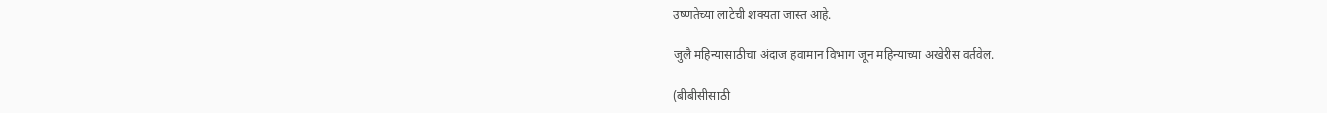उष्णतेच्या लाटेची शक्यता जास्त आहे.

जुलै महिन्यासाठीचा अंदाज हवामान विभाग जून महिन्याच्या अखेरीस वर्तवेल.

(बीबीसीसाठी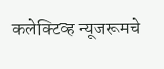कलेक्टिव्ह न्यूजरूमचे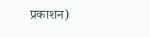प्रकाशन)